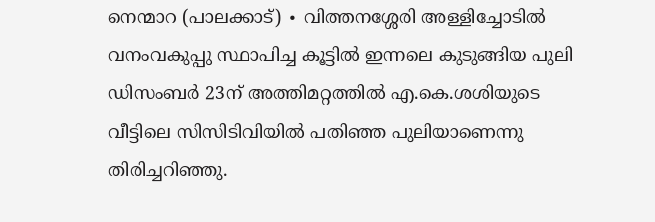നെന്മാറ (പാലക്കാട്) ∙ വിത്തനശ്ശേരി അള്ളിച്ചോടിൽ വനംവകുപ്പു സ്ഥാപിച്ച കൂട്ടിൽ ഇന്നലെ കുടുങ്ങിയ പുലി ഡിസംബർ 23ന് അത്തിമറ്റത്തിൽ എ.കെ.ശശിയുടെ വീട്ടിലെ സിസിടിവിയിൽ പതിഞ്ഞ പുലിയാണെന്നു തിരിച്ചറിഞ്ഞു.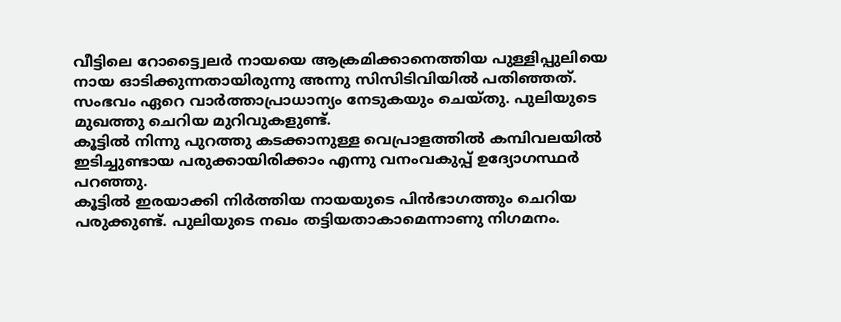വീട്ടിലെ റോട്ട്വൈലർ നായയെ ആക്രമിക്കാനെത്തിയ പുള്ളിപ്പുലിയെ നായ ഓടിക്കുന്നതായിരുന്നു അന്നു സിസിടിവിയിൽ പതിഞ്ഞത്. സംഭവം ഏറെ വാർത്താപ്രാധാന്യം നേടുകയും ചെയ്തു. പുലിയുടെ മുഖത്തു ചെറിയ മുറിവുകളുണ്ട്.
കൂട്ടിൽ നിന്നു പുറത്തു കടക്കാനുള്ള വെപ്രാളത്തിൽ കമ്പിവലയിൽ ഇടിച്ചുണ്ടായ പരുക്കായിരിക്കാം എന്നു വനംവകുപ്പ് ഉദ്യോഗസ്ഥർ പറഞ്ഞു.
കൂട്ടിൽ ഇരയാക്കി നിർത്തിയ നായയുടെ പിൻഭാഗത്തും ചെറിയ പരുക്കുണ്ട്. പുലിയുടെ നഖം തട്ടിയതാകാമെന്നാണു നിഗമനം.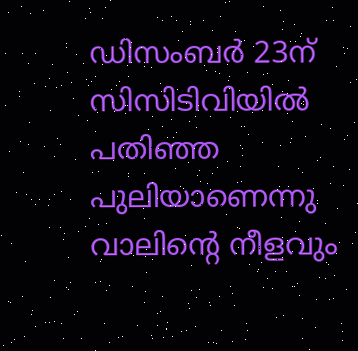ഡിസംബർ 23ന് സിസിടിവിയിൽ പതിഞ്ഞ പുലിയാണെന്നു വാലിന്റെ നീളവും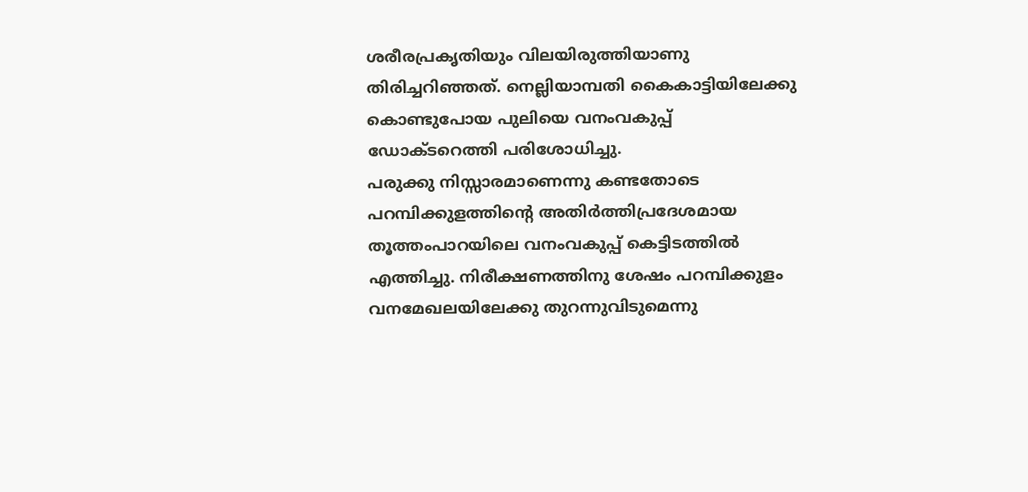ശരീരപ്രകൃതിയും വിലയിരുത്തിയാണു തിരിച്ചറിഞ്ഞത്. നെല്ലിയാമ്പതി കൈകാട്ടിയിലേക്കു കൊണ്ടുപോയ പുലിയെ വനംവകുപ്പ് ഡോക്ടറെത്തി പരിശോധിച്ചു.
പരുക്കു നിസ്സാരമാണെന്നു കണ്ടതോടെ പറമ്പിക്കുളത്തിന്റെ അതിർത്തിപ്രദേശമായ തൂത്തംപാറയിലെ വനംവകുപ്പ് കെട്ടിടത്തിൽ എത്തിച്ചു. നിരീക്ഷണത്തിനു ശേഷം പറമ്പിക്കുളം വനമേഖലയിലേക്കു തുറന്നുവിടുമെന്നു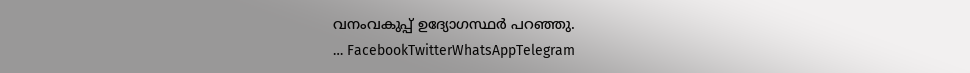വനംവകുപ്പ് ഉദ്യോഗസ്ഥർ പറഞ്ഞു.
… FacebookTwitterWhatsAppTelegram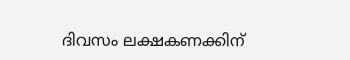ദിവസം ലക്ഷകണക്കിന്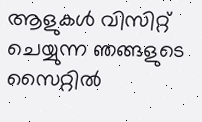ആളുകൾ വിസിറ്റ് ചെയ്യുന്ന ഞങ്ങളുടെ സൈറ്റിൽ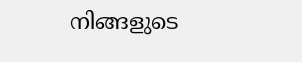നിങ്ങളുടെ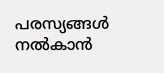പരസ്യങ്ങൾ നൽകാൻ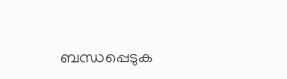ബന്ധപ്പെടുക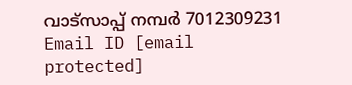വാട്സാപ്പ് നമ്പർ 7012309231 Email ID [email protected]